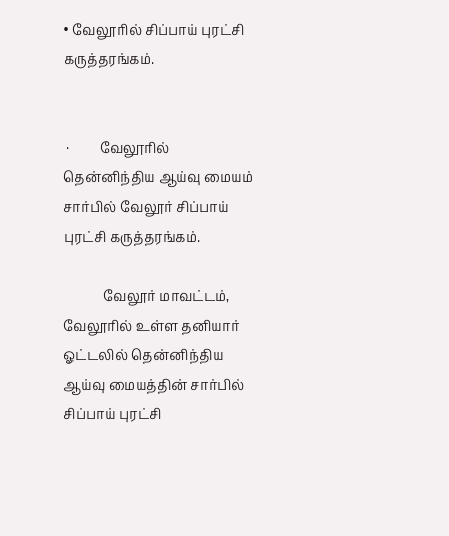• வேலூரில் சிப்பாய் புரட்சி கருத்தரங்கம்.


 ·         வேலூரில் தென்னிந்திய ஆய்வு மையம் சார்பில் வேலூர் சிப்பாய் புரட்சி கருத்தரங்கம்.

            வேலூர் மாவட்டம், வேலூரில் உள்ள தனியார் ஓட்டலில் தென்னிந்திய ஆய்வு மையத்தின் சார்பில் சிப்பாய் புரட்சி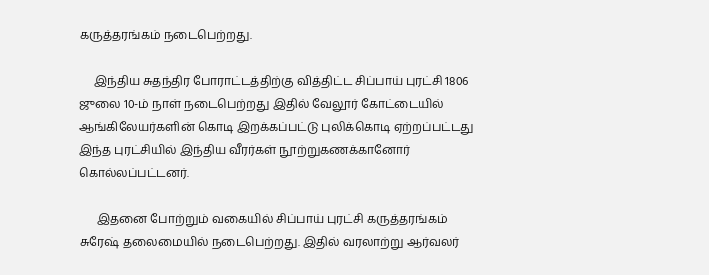கருத்தரங்கம் நடைபெற்றது.

     இந்திய சுதந்திர போராட்டத்திற்கு வித்திட்ட சிப்பாய் புரட்சி 1806 ஜுலை 10-ம் நாள் நடைபெற்றது இதில் வேலூர் கோட்டையில் ஆங்கிலேயர்களின் கொடி இறக்கப்பட்டு புலிக்கொடி ஏற்றப்பட்டது இந்த புரட்சியில் இந்திய வீரர்கள் நூற்றுகணக்கானோர் கொல்லப்பட்டனர்.

      இதனை போற்றும் வகையில் சிப்பாய் புரட்சி கருத்தரங்கம் சுரேஷ் தலைமையில் நடைபெற்றது. இதில் வரலாற்று ஆர்வலர்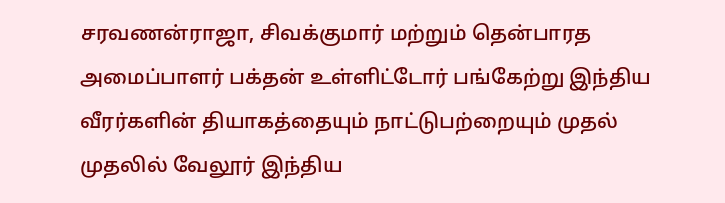சரவணன்ராஜா, சிவக்குமார் மற்றும் தென்பாரத அமைப்பாளர் பக்தன் உள்ளிட்டோர் பங்கேற்று இந்திய வீரர்களின் தியாகத்தையும் நாட்டுபற்றையும் முதல் முதலில் வேலூர் இந்திய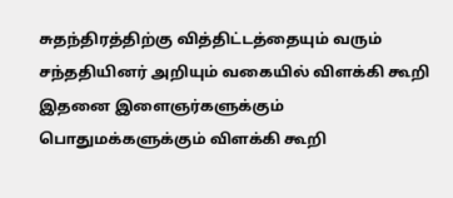சுதந்திரத்திற்கு வித்திட்டத்தையும் வரும் சந்ததியினர் அறியும் வகையில் விளக்கி கூறி இதனை இளைஞர்களுக்கும்  பொதுமக்களுக்கும் விளக்கி கூறி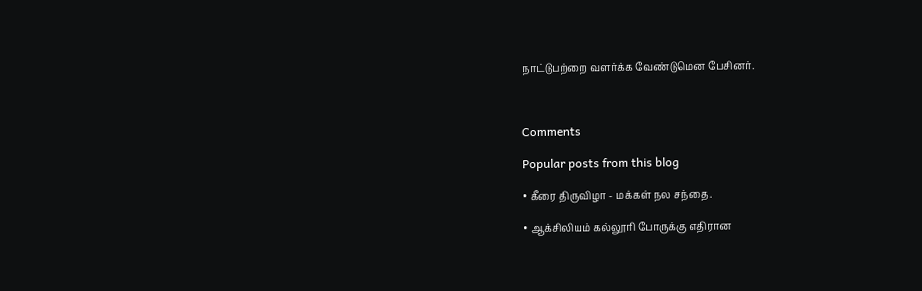நாட்டுபற்றை வளர்க்க வேண்டுமென பேசினர்.



Comments

Popular posts from this blog

• கீரை திருவிழா - மக்கள் நல சந்தை.

• ஆக்சிலியம் கல்லூரி போருக்கு எதிரான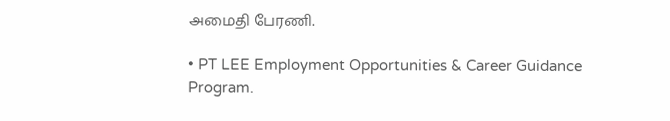அமைதி பேரணி.

• PT LEE Employment Opportunities & Career Guidance Program.